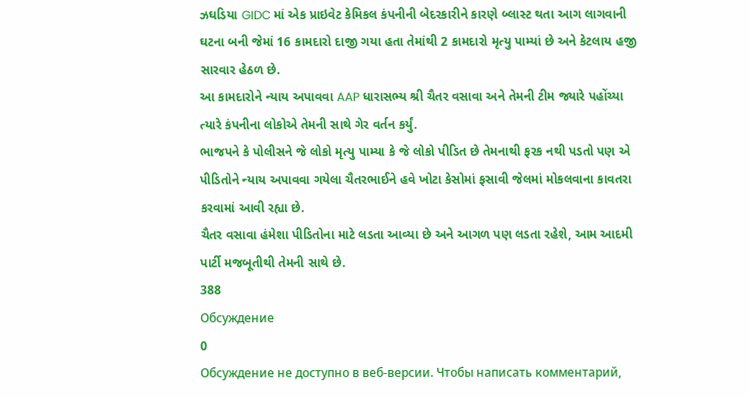ઝઘડિયા GIDC માં એક પ્રાઇવેટ કેમિકલ કંપનીની બેદરકારીને કારણે બ્લાસ્ટ થતા આગ લાગવાની ઘટના બની જેમાં 16 કામદારો દાજી ગયા હતા તેમાંથી 2 કામદારો મૃત્યુ પામ્યાં છે અને કેટલાય હજી સારવાર હેઠળ છે.
આ કામદારોને ન્યાય અપાવવા AAP ધારાસભ્ય શ્રી ચૈતર વસાવા અને તેમની ટીમ જ્યારે પહોંચ્યા ત્યારે કંપનીના લોકોએ તેમની સાથે ગેર વર્તન કર્યું.
ભાજપને કે પોલીસને જે લોકો મૃત્યુ પામ્યા કે જે લોકો પીડિત છે તેમનાથી ફરક નથી પડતો પણ એ પીડિતોને ન્યાય અપાવવા ગયેલા ચૈતરભાઈને હવે ખોટા કેસોમાં ફસાવી જેલમાં મોકલવાના કાવતરા કરવામાં આવી રહ્યા છે.
ચૈતર વસાવા હંમેશા પીડિતોના માટે લડતા આવ્યા છે અને આગળ પણ લડતા રહેશે, આમ આદમી પાર્ટી મજબૂતીથી તેમની સાથે છે.
388
Обсуждение
0
Обсуждение не доступно в веб-версии. Чтобы написать комментарий,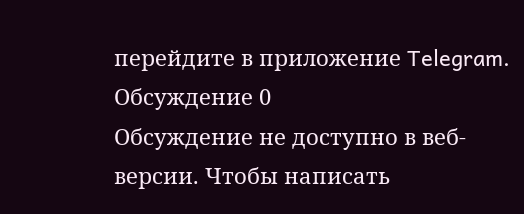перейдите в приложение Telegram.
Обсуждение 0
Обсуждение не доступно в веб-версии. Чтобы написать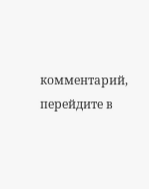комментарий, перейдите в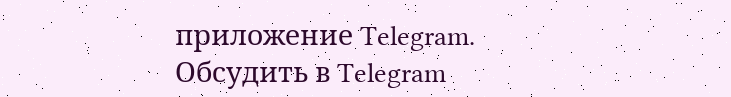приложение Telegram.
Обсудить в Telegram